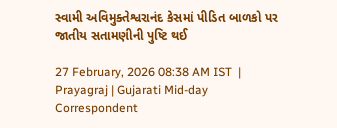સ્વામી અવિમુક્તેશ્વરાનંદ કેસમાં પીડિત બાળકો પર જાતીય સતામણીની પુષ્ટિ થઈ

27 February, 2026 08:38 AM IST  |  Prayagraj | Gujarati Mid-day Correspondent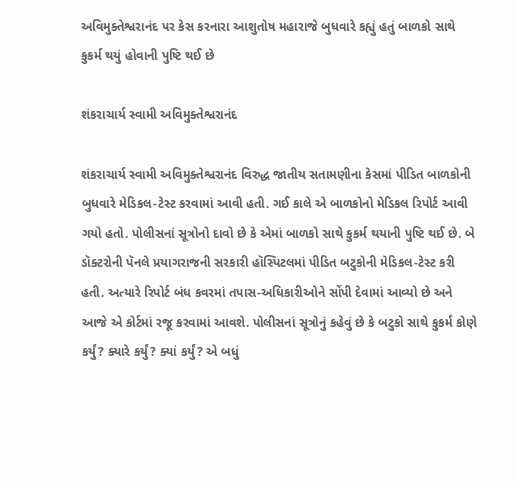અવિમુક્તેશ્વરાનંદ પર કેસ કરનારા આશુતોષ મહારાજે બુધવારે કહ્યું હતું બાળકો સાથે કુકર્મ થયું હોવાની પુષ્ટિ થઈ છે

શંકરાચાર્ય સ્વામી અવિમુક્તેશ્વરાનંદ

શંકરાચાર્ય સ્વામી અવિમુક્તેશ્વરાનંદ વિરુદ્ધ જાતીય સતામણીના કેસમાં પીડિત બાળકોની બુધવારે મેડિકલ-ટેસ્ટ કરવામાં આવી હતી. ગઈ કાલે એ બાળકોનો મેડિકલ રિપોર્ટ આવી ગયો હતો. પોલીસનાં સૂત્રોનો દાવો છે કે એમાં બાળકો સાથે કુકર્મ થયાની પુષ્ટિ થઈ છે. બે ડૉક્ટરોની પૅનલે પ્રયાગરાજની સરકારી હૉસ્પિટલમાં પીડિત બટુકોની મેડિકલ-ટેસ્ટ કરી હતી. અત્યારે રિપોર્ટ બંધ કવરમાં તપાસ-અધિકારીઓને સોંપી દેવામાં આવ્યો છે અને આજે એ કોર્ટમાં રજૂ કરવામાં આવશે. પોલીસનાં સૂત્રોનું કહેવું છે કે બટુકો સાથે કુકર્મ કોણે કર્યું? ક્યારે કર્યું? ક્યાં કર્યું? એ બધું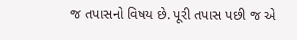જ તપાસનો વિષય છે. પૂરી તપાસ પછી જ એ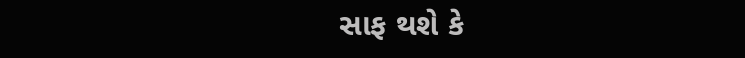સાફ થશે કે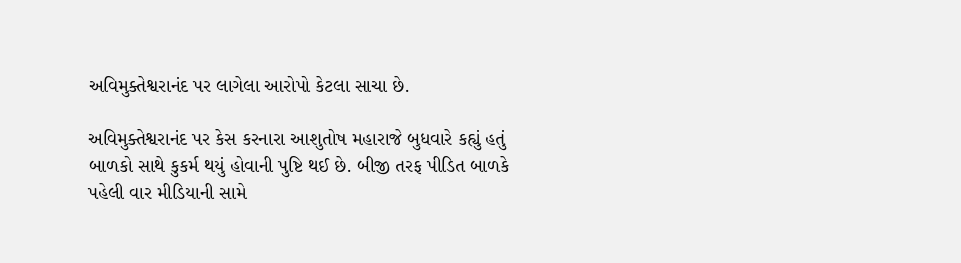અવિમુક્તેશ્વરાનંદ પર લાગેલા આરોપો કેટલા સાચા છે.

અવિમુક્તેશ્વરાનંદ પર કેસ કરનારા આશુતોષ મહારાજે બુધવારે કહ્યું હતું બાળકો સાથે કુકર્મ થયું હોવાની પુષ્ટિ થઈ છે. બીજી તરફ પીડિત બાળકે પહેલી વાર મીડિયાની સામે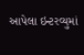આપેલા ઇન્ટરવ્યુમાં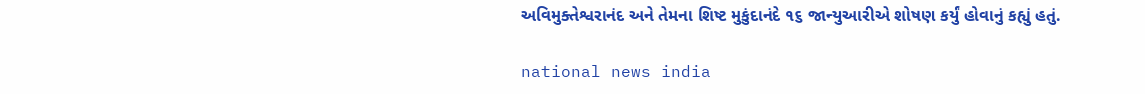અવિમુક્તેશ્વરાનંદ અને તેમના શિષ્ટ મુકુંદાનંદે ૧૬ જાન્યુઆરીએ શોષણ કર્યું હોવાનું કહ્યું હતું.

national news india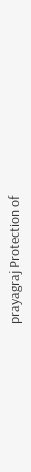prayagraj Protection of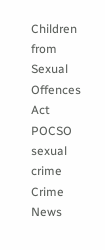Children from Sexual Offences Act POCSO sexual crime Crime News